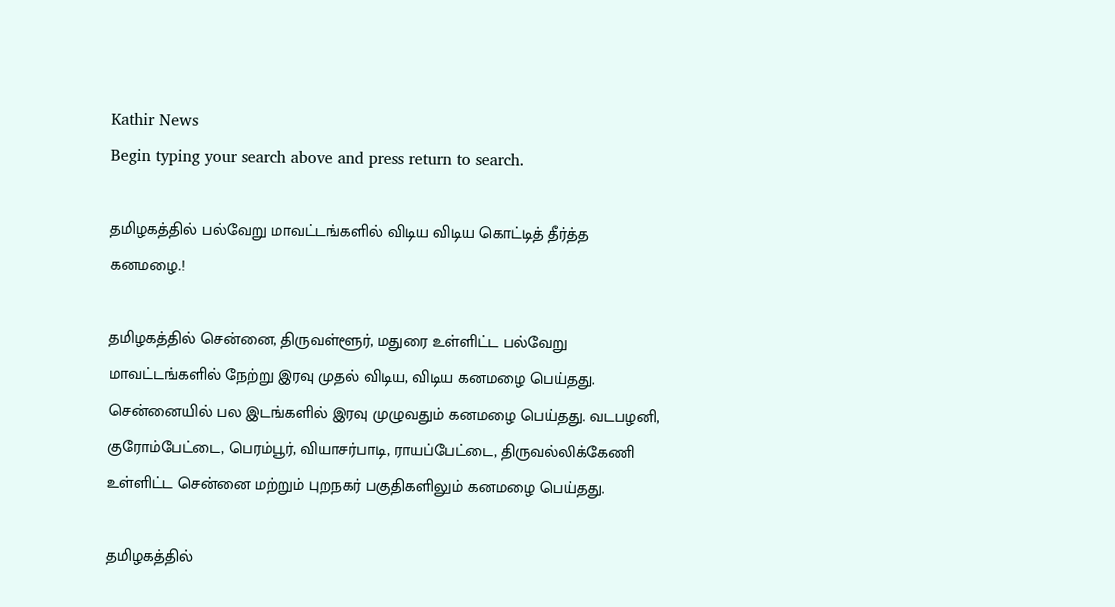Kathir News
Begin typing your search above and press return to search.

தமிழகத்தில் பல்வேறு மாவட்டங்களில் விடிய விடிய கொட்டித் தீர்த்த கனமழை.!

தமிழகத்தில் சென்னை, திருவள்ளூர், மதுரை உள்ளிட்ட பல்வேறு மாவட்டங்களில் நேற்று இரவு முதல் விடிய, விடிய கனமழை பெய்தது. சென்னையில் பல இடங்களில் இரவு முழுவதும் கனமழை பெய்தது. வடபழனி, குரோம்பேட்டை, பெரம்பூர், வியாசர்பாடி, ராயப்பேட்டை, திருவல்லிக்கேணி உள்ளிட்ட சென்னை மற்றும் புறநகர் பகுதிகளிலும் கனமழை பெய்தது.

தமிழகத்தில்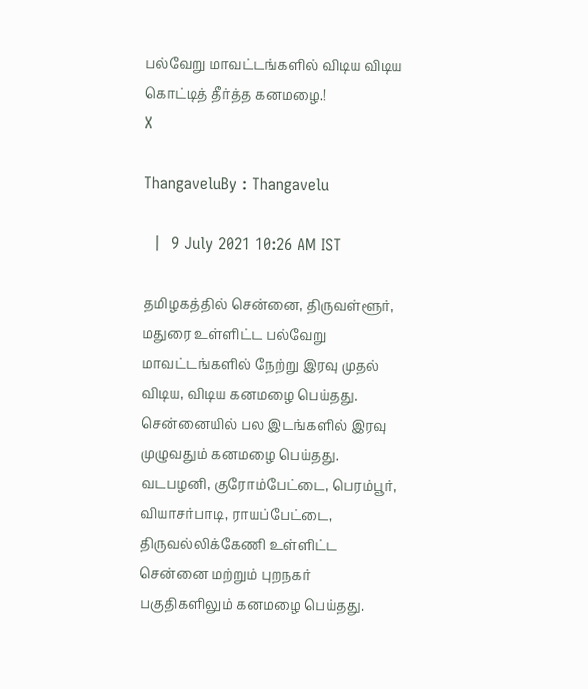பல்வேறு மாவட்டங்களில் விடிய விடிய கொட்டித் தீர்த்த கனமழை.!
X

ThangaveluBy : Thangavelu

  |  9 July 2021 10:26 AM IST

தமிழகத்தில் சென்னை, திருவள்ளூர், மதுரை உள்ளிட்ட பல்வேறு மாவட்டங்களில் நேற்று இரவு முதல் விடிய, விடிய கனமழை பெய்தது. சென்னையில் பல இடங்களில் இரவு முழுவதும் கனமழை பெய்தது. வடபழனி, குரோம்பேட்டை, பெரம்பூர், வியாசர்பாடி, ராயப்பேட்டை, திருவல்லிக்கேணி உள்ளிட்ட சென்னை மற்றும் புறநகர் பகுதிகளிலும் கனமழை பெய்தது.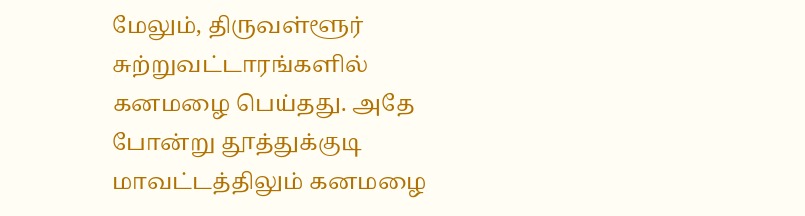மேலும், திருவள்ளூர் சுற்றுவட்டாரங்களில் கனமழை பெய்தது. அதே போன்று தூத்துக்குடி மாவட்டத்திலும் கனமழை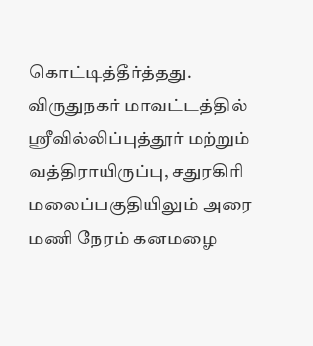கொட்டித்தீர்த்தது. விருதுநகர் மாவட்டத்தில் ஸ்ரீவில்லிப்புத்தூர் மற்றும் வத்திராயிருப்பு, சதுரகிரி மலைப்பகுதியிலும் அரை மணி நேரம் கனமழை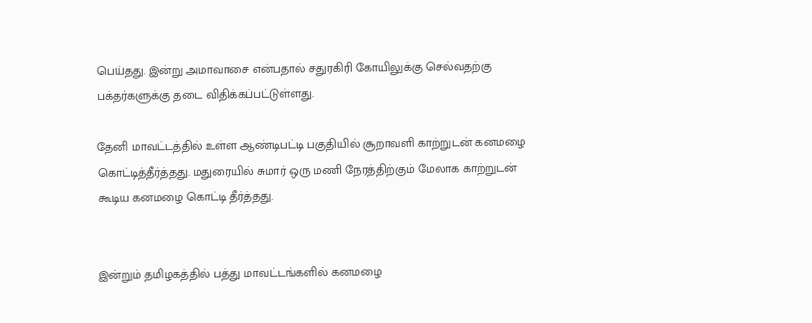பெய்தது. இன்று அமாவாசை என்பதால் சதுரகிரி கோயிலுக்கு செல்வதற்கு பக்தர்களுக்கு தடை விதிக்கப்பட்டுள்ளது.

தேனி மாவட்டத்தில் உள்ள ஆண்டிபட்டி பகுதியில் சூறாவளி காற்றுடன் கனமழை கொட்டித்தீர்த்தது. மதுரையில் சுமார் ஒரு மணி நேரத்திற்கும் மேலாக காற்றுடன் கூடிய கனமழை கொட்டி தீர்த்தது.


இன்றும் தமிழகத்தில் பத்து மாவட்டங்களில் கனமழை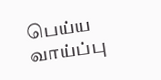பெய்ய வாய்ப்பு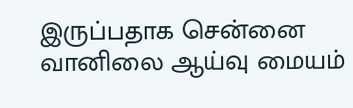இருப்பதாக சென்னை வானிலை ஆய்வு மையம்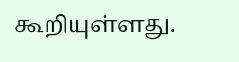கூறியுள்ளது.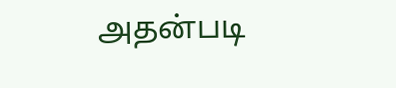அதன்படி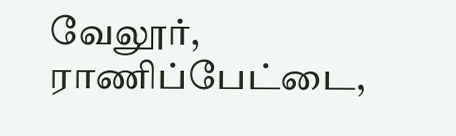வேலூர், ராணிப்பேட்டை,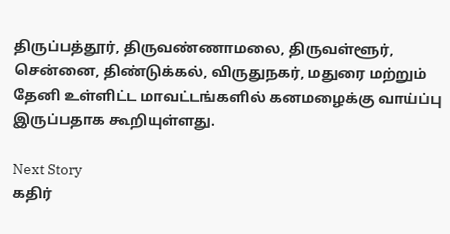திருப்பத்தூர், திருவண்ணாமலை, திருவள்ளூர், சென்னை, திண்டுக்கல், விருதுநகர், மதுரை மற்றும் தேனி உள்ளிட்ட மாவட்டங்களில் கனமழைக்கு வாய்ப்பு இருப்பதாக கூறியுள்ளது.

Next Story
கதிர்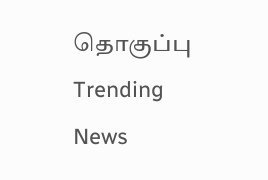தொகுப்பு
Trending News